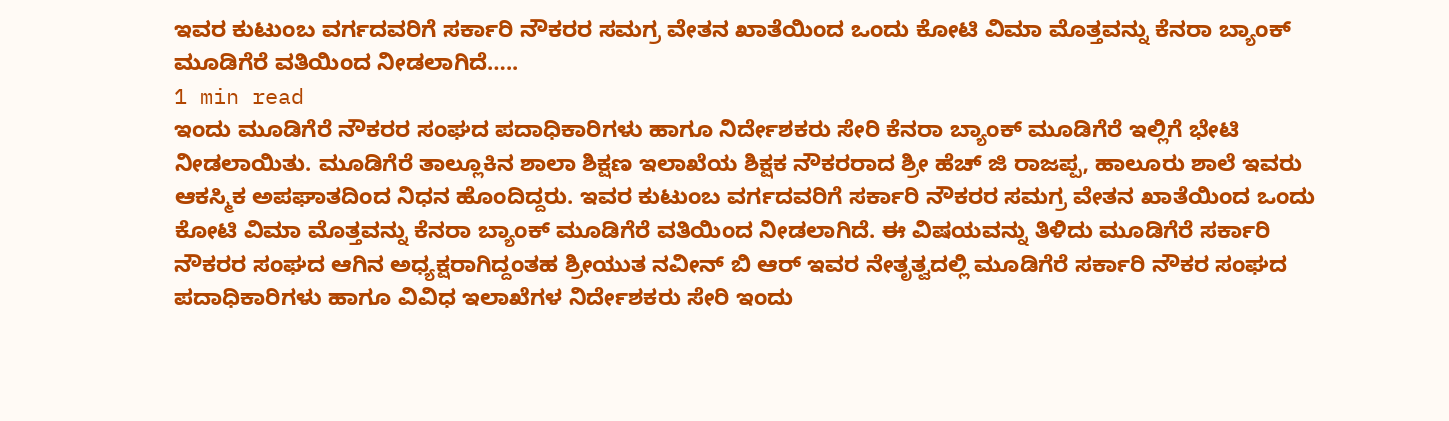ಇವರ ಕುಟುಂಬ ವರ್ಗದವರಿಗೆ ಸರ್ಕಾರಿ ನೌಕರರ ಸಮಗ್ರ ವೇತನ ಖಾತೆಯಿಂದ ಒಂದು ಕೋಟಿ ವಿಮಾ ಮೊತ್ತವನ್ನು ಕೆನರಾ ಬ್ಯಾಂಕ್ ಮೂಡಿಗೆರೆ ವತಿಯಿಂದ ನೀಡಲಾಗಿದೆ…..
1 min read
ಇಂದು ಮೂಡಿಗೆರೆ ನೌಕರರ ಸಂಘದ ಪದಾಧಿಕಾರಿಗಳು ಹಾಗೂ ನಿರ್ದೇಶಕರು ಸೇರಿ ಕೆನರಾ ಬ್ಯಾಂಕ್ ಮೂಡಿಗೆರೆ ಇಲ್ಲಿಗೆ ಭೇಟಿ ನೀಡಲಾಯಿತು. ಮೂಡಿಗೆರೆ ತಾಲ್ಲೂಕಿನ ಶಾಲಾ ಶಿಕ್ಷಣ ಇಲಾಖೆಯ ಶಿಕ್ಷಕ ನೌಕರರಾದ ಶ್ರೀ ಹೆಚ್ ಜಿ ರಾಜಪ್ಪ, ಹಾಲೂರು ಶಾಲೆ ಇವರು ಆಕಸ್ಮಿಕ ಅಪಘಾತದಿಂದ ನಿಧನ ಹೊಂದಿದ್ದರು. ಇವರ ಕುಟುಂಬ ವರ್ಗದವರಿಗೆ ಸರ್ಕಾರಿ ನೌಕರರ ಸಮಗ್ರ ವೇತನ ಖಾತೆಯಿಂದ ಒಂದು ಕೋಟಿ ವಿಮಾ ಮೊತ್ತವನ್ನು ಕೆನರಾ ಬ್ಯಾಂಕ್ ಮೂಡಿಗೆರೆ ವತಿಯಿಂದ ನೀಡಲಾಗಿದೆ. ಈ ವಿಷಯವನ್ನು ತಿಳಿದು ಮೂಡಿಗೆರೆ ಸರ್ಕಾರಿ ನೌಕರರ ಸಂಘದ ಆಗಿನ ಅಧ್ಯಕ್ಷರಾಗಿದ್ದಂತಹ ಶ್ರೀಯುತ ನವೀನ್ ಬಿ ಆರ್ ಇವರ ನೇತೃತ್ವದಲ್ಲಿ ಮೂಡಿಗೆರೆ ಸರ್ಕಾರಿ ನೌಕರ ಸಂಘದ ಪದಾಧಿಕಾರಿಗಳು ಹಾಗೂ ವಿವಿಧ ಇಲಾಖೆಗಳ ನಿರ್ದೇಶಕರು ಸೇರಿ ಇಂದು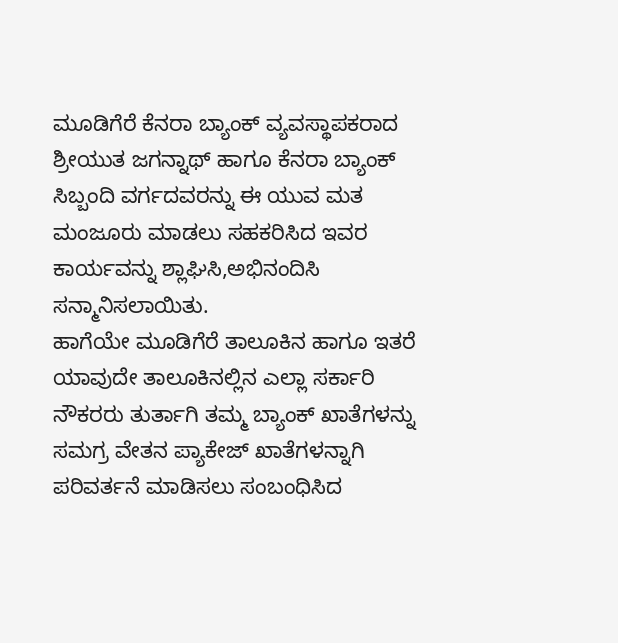ಮೂಡಿಗೆರೆ ಕೆನರಾ ಬ್ಯಾಂಕ್ ವ್ಯವಸ್ಥಾಪಕರಾದ ಶ್ರೀಯುತ ಜಗನ್ನಾಥ್ ಹಾಗೂ ಕೆನರಾ ಬ್ಯಾಂಕ್ ಸಿಬ್ಬಂದಿ ವರ್ಗದವರನ್ನು ಈ ಯುವ ಮತ ಮಂಜೂರು ಮಾಡಲು ಸಹಕರಿಸಿದ ಇವರ ಕಾರ್ಯವನ್ನು ಶ್ಲಾಘಿಸಿ,ಅಭಿನಂದಿಸಿ ಸನ್ಮಾನಿಸಲಾಯಿತು.
ಹಾಗೆಯೇ ಮೂಡಿಗೆರೆ ತಾಲೂಕಿನ ಹಾಗೂ ಇತರೆ ಯಾವುದೇ ತಾಲೂಕಿನಲ್ಲಿನ ಎಲ್ಲಾ ಸರ್ಕಾರಿ ನೌಕರರು ತುರ್ತಾಗಿ ತಮ್ಮ ಬ್ಯಾಂಕ್ ಖಾತೆಗಳನ್ನು ಸಮಗ್ರ ವೇತನ ಪ್ಯಾಕೇಜ್ ಖಾತೆಗಳನ್ನಾಗಿ ಪರಿವರ್ತನೆ ಮಾಡಿಸಲು ಸಂಬಂಧಿಸಿದ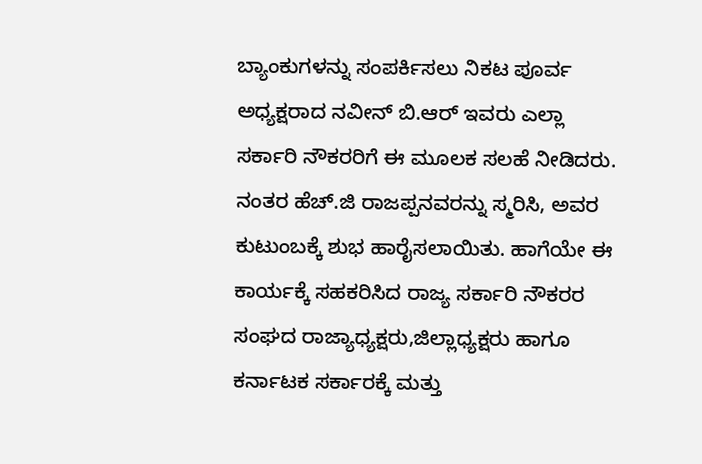ಬ್ಯಾಂಕುಗಳನ್ನು ಸಂಪರ್ಕಿಸಲು ನಿಕಟ ಪೂರ್ವ ಅಧ್ಯಕ್ಷರಾದ ನವೀನ್ ಬಿ.ಆರ್ ಇವರು ಎಲ್ಲಾ ಸರ್ಕಾರಿ ನೌಕರರಿಗೆ ಈ ಮೂಲಕ ಸಲಹೆ ನೀಡಿದರು. ನಂತರ ಹೆಚ್.ಜಿ ರಾಜಪ್ಪನವರನ್ನು ಸ್ಮರಿಸಿ, ಅವರ ಕುಟುಂಬಕ್ಕೆ ಶುಭ ಹಾರೈಸಲಾಯಿತು. ಹಾಗೆಯೇ ಈ ಕಾರ್ಯಕ್ಕೆ ಸಹಕರಿಸಿದ ರಾಜ್ಯ ಸರ್ಕಾರಿ ನೌಕರರ ಸಂಘದ ರಾಜ್ಯಾಧ್ಯಕ್ಷರು,ಜಿಲ್ಲಾಧ್ಯಕ್ಷರು ಹಾಗೂ ಕರ್ನಾಟಕ ಸರ್ಕಾರಕ್ಕೆ ಮತ್ತು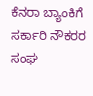ಕೆನರಾ ಬ್ಯಾಂಕಿಗೆ ಸರ್ಕಾರಿ ನೌಕರರ ಸಂಘ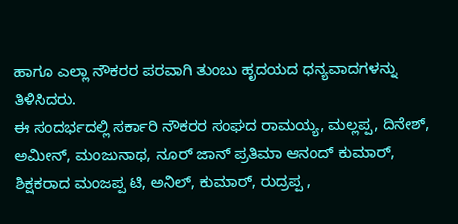ಹಾಗೂ ಎಲ್ಲಾ ನೌಕರರ ಪರವಾಗಿ ತುಂಬು ಹೃದಯದ ಧನ್ಯವಾದಗಳನ್ನು ತಿಳಿಸಿದರು.
ಈ ಸಂದರ್ಭದಲ್ಲಿ ಸರ್ಕಾರಿ ನೌಕರರ ಸಂಘದ ರಾಮಯ್ಯ, ಮಲ್ಲಪ್ಪ, ದಿನೇಶ್, ಅಮೀನ್, ಮಂಜುನಾಥ, ನೂರ್ ಜಾನ್ ಪ್ರತಿಮಾ ಆನಂದ್ ಕುಮಾರ್, ಶಿಕ್ಷಕರಾದ ಮಂಜಪ್ಪ ಟಿ, ಅನಿಲ್, ಕುಮಾರ್, ರುದ್ರಪ್ಪ ,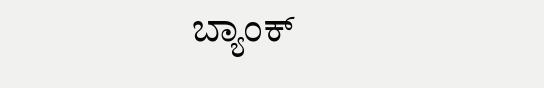ಬ್ಯಾಂಕ್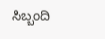ಸಿಬ್ಬಂದಿ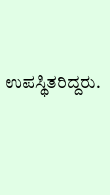ಉಪಸ್ಥಿತರಿದ್ದರು.